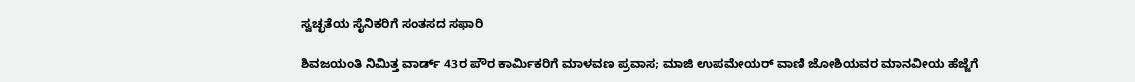ಸ್ವಚ್ಛತೆಯ ಸೈನಿಕರಿಗೆ ಸಂತಸದ ಸಫಾರಿ

ಶಿವಜಯಂತಿ ನಿಮಿತ್ತ ವಾರ್ಡ್ 43ರ ಪೌರ ಕಾರ್ಮಿಕರಿಗೆ ಮಾಳವಣ ಪ್ರವಾಸ; ಮಾಜಿ ಉಪಮೇಯರ್ ವಾಣಿ ಜೋಶಿಯವರ ಮಾನವೀಯ ಹೆಜ್ಜೆಗೆ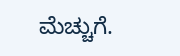ಮೆಚ್ಚುಗೆ.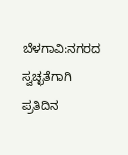ಬೆಳಗಾವಿ:ನಗರದ ಸ್ವಚ್ಛತೆಗಾಗಿ ಪ್ರತಿದಿನ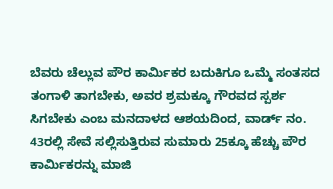ಬೆವರು ಚೆಲ್ಲುವ ಪೌರ ಕಾರ್ಮಿಕರ ಬದುಕಿಗೂ ಒಮ್ಮೆ ಸಂತಸದ ತಂಗಾಳಿ ತಾಗಬೇಕು, ಅವರ ಶ್ರಮಕ್ಕೂ ಗೌರವದ ಸ್ಪರ್ಶ ಸಿಗಬೇಕು ಎಂಬ ಮನದಾಳದ ಆಶಯದಿಂದ, ವಾರ್ಡ್ ನಂ. 43ರಲ್ಲಿ ಸೇವೆ ಸಲ್ಲಿಸುತ್ತಿರುವ ಸುಮಾರು 25ಕ್ಕೂ ಹೆಚ್ಚು ಪೌರ ಕಾರ್ಮಿಕರನ್ನು ಮಾಜಿ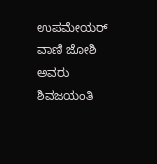ಉಪಮೇಯರ್ ವಾಣಿ ಜೋಶಿ ಅವರು ಶಿವಜಯಂತಿ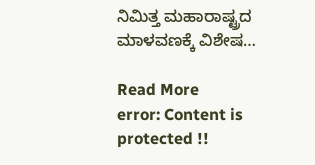ನಿಮಿತ್ತ ಮಹಾರಾಷ್ಟ್ರದ ಮಾಳವಣಕ್ಕೆ ವಿಶೇಷ…

Read More
error: Content is protected !!